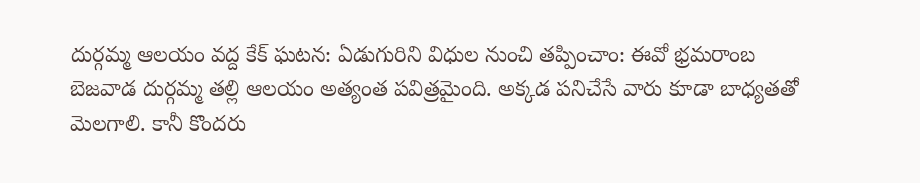దుర్గమ్మ ఆలయం వద్ద కేక్ ఘటన: ఏడుగురిని విధుల నుంచి తప్పించాం: ఈవో భ్రమరాంబ
బెజవాడ దుర్గమ్మ తల్లి ఆలయం అత్యంత పవిత్రమైంది. అక్కడ పనిచేసే వారు కూడా బాధ్యతతో మెలగాలి. కానీ కొందరు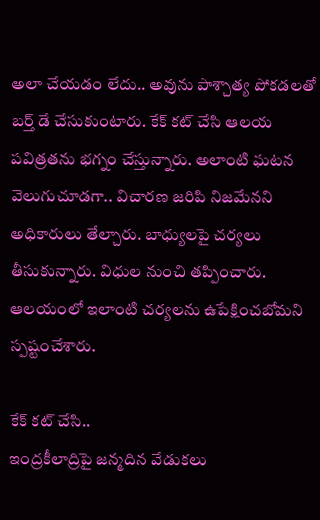అలా చేయడం లేదు.. అవును పాశ్చాత్య పోకడలతో బర్త్ డే చేసుకుంటారు. కేక్ కట్ చేసి ఆలయ పవిత్రతను భగ్నం చేస్తున్నారు. అలాంటి ఘటన వెలుగుచూడగా.. విచారణ జరిపి నిజమేనని అధికారులు తేల్చారు. బాధ్యులపై చర్యలు తీసుకున్నారు. విధుల నుంచి తప్పించారు. ఆలయంలో ఇలాంటి చర్యలను ఉపేక్షించబోమని స్పష్టంచేశారు.

కేక్ కట్ చేసి..
ఇంద్రకీలాద్రిపై జన్మదిన వేడుకలు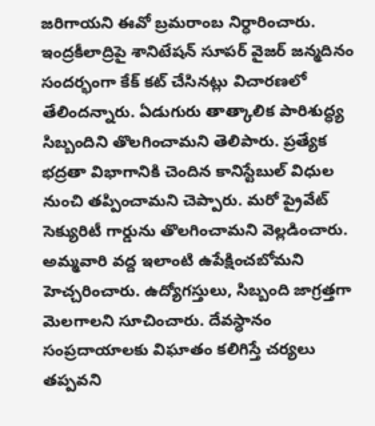జరిగాయని ఈవో బ్రమరాంబ నిర్ధారించారు. ఇంద్రకీలాద్రిపై శానిటేషన్ సూపర్ వైజర్ జన్మదినం సందర్భంగా కేక్ కట్ చేసినట్లు విచారణలో తేలిందన్నారు. ఏడుగురు తాత్కాలిక పారిశుద్ధ్య సిబ్బందిని తొలగించామని తెలిపారు. ప్రత్యేక భద్రతా విభాగానికి చెందిన కానిస్టేబుల్ విధుల నుంచి తప్పించామని చెప్పారు. మరో ప్రైవేట్ సెక్యురిటీ గార్డును తొలగించామని వెల్లడించారు. అమ్మవారి వద్ద ఇలాంటి ఉపేక్షించబోమని హెచ్చరించారు. ఉద్యోగస్తులు, సిబ్బంది జాగ్రత్తగా మెలగాలని సూచించారు. దేవస్ధానం సంప్రదాయాలకు విఘాతం కలిగిస్తే చర్యలు తప్పవని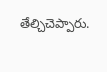తేల్చిచెప్పారు.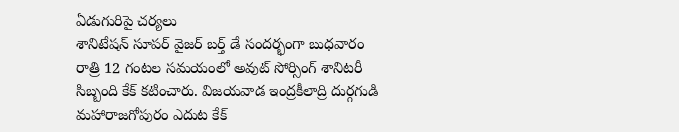ఏడుగురిపై చర్యలు
శానిటేషన్ సూపర్ వైజర్ బర్త్ డే సందర్భంగా బుధవారం రాత్రి 12 గంటల సమయంలో అవుట్ సోర్సింగ్ శానిటరీ సిబ్బంది కేక్ కటించారు. విజయవాడ ఇంద్రకీలాద్రి దుర్గగుడి మహారాజగోపురం ఎదుట కేక్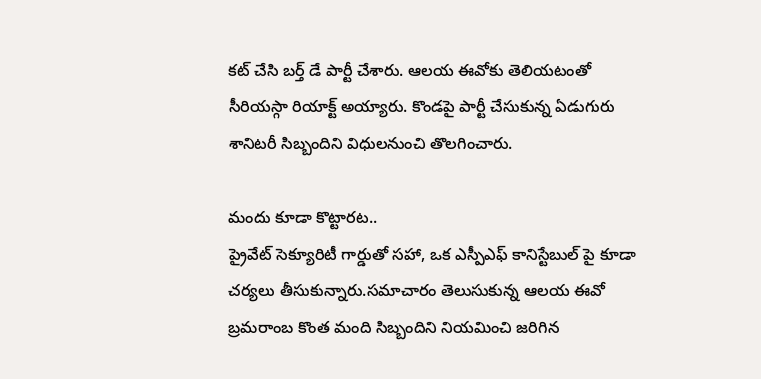కట్ చేసి బర్త్ డే పార్టీ చేశారు. ఆలయ ఈవోకు తెలియటంతో సీరియస్గా రియాక్ట్ అయ్యారు. కొండపై పార్టీ చేసుకున్న ఏడుగురు శానిటరీ సిబ్బందిని విధులనుంచి తొలగించారు.

మందు కూడా కొట్టారట..
ప్రైవేట్ సెక్యూరిటీ గార్డుతో సహా, ఒక ఎస్పీఎఫ్ కానిస్టేబుల్ పై కూడా చర్యలు తీసుకున్నారు.సమాచారం తెలుసుకున్న ఆలయ ఈవో బ్రమరాంబ కొంత మంది సిబ్బందిని నియమించి జరిగిన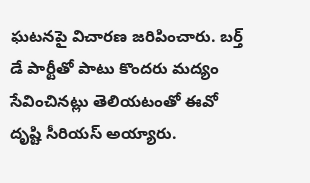ఘటనపై విచారణ జరిపించారు. బర్త్ డే పార్టీతో పాటు కొందరు మద్యం సేవించినట్లు తెలియటంతో ఈవో దృష్టి సీరియస్ అయ్యారు.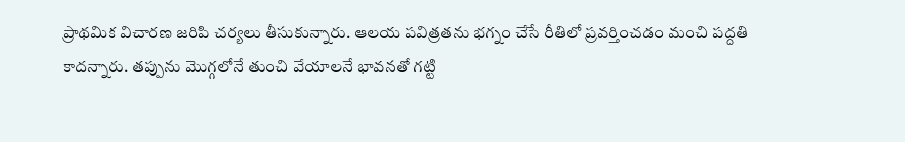ప్రాథమిక విచారణ జరిపి చర్యలు తీసుకున్నారు. ఆలయ పవిత్రతను భగ్నం చేసే రీతిలో ప్రవర్తించడం మంచి పద్దతి కాదన్నారు. తప్పును మొగ్గలోనే తుంచి వేయాలనే భావనతో గట్టి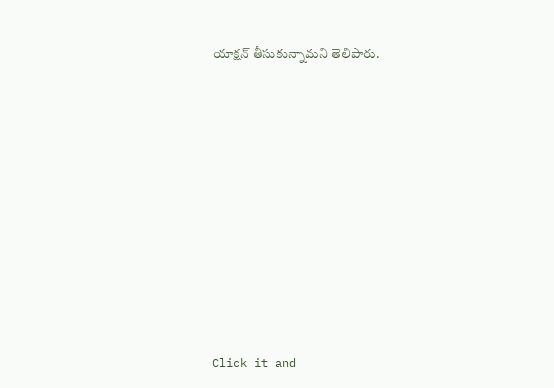యాక్షన్ తీసుకున్నామని తెలిపారు.












Click it and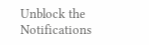Unblock the Notifications